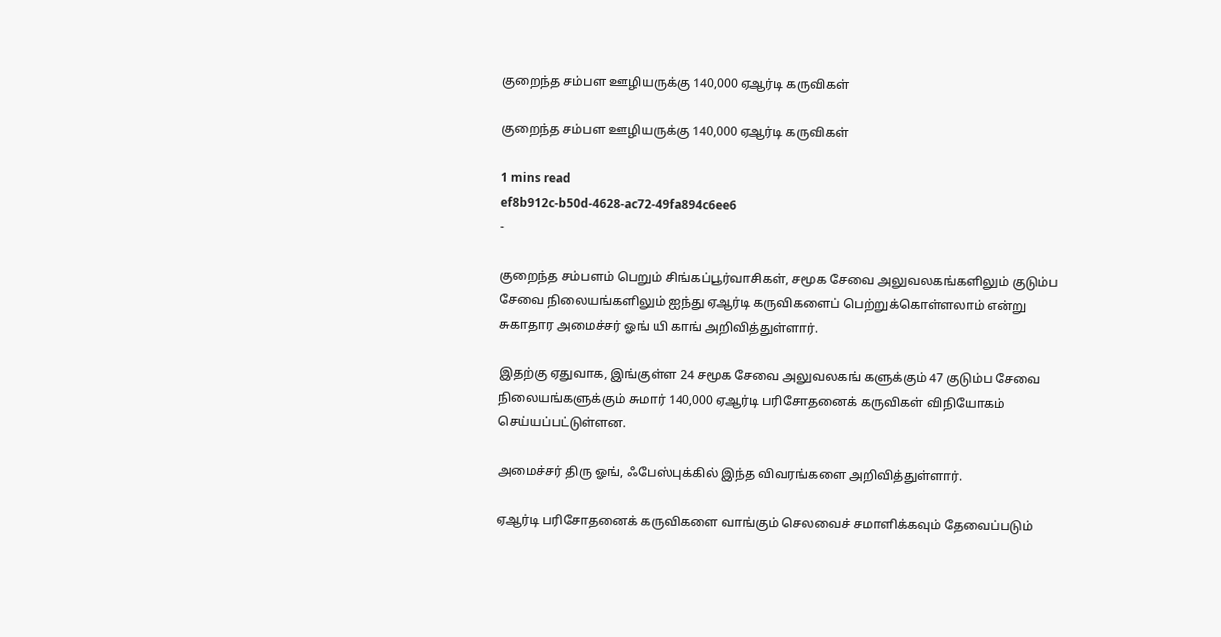குறைந்த சம்பள ஊழியருக்கு 140,000 ஏஆர்டி கருவிகள்

குறைந்த சம்பள ஊழியருக்கு 140,000 ஏஆர்டி கருவிகள்

1 mins read
ef8b912c-b50d-4628-ac72-49fa894c6ee6
-

குறைந்த சம்பளம் பெறும் சிங்கப்பூர்வாசிகள், சமூக சேவை அலுவலகங்களிலும் குடும்ப சேவை நிலையங்களிலும் ஐந்து ஏஆர்டி கருவிகளைப் பெற்றுக்கொள்ளலாம் என்று சுகாதார அமைச்சர் ஓங் யி காங் அறிவித்துள்ளார்.

இதற்கு ஏதுவாக, இங்குள்ள 24 சமூக சேவை அலுவலகங் களுக்கும் 47 குடும்ப சேவை நிலையங்களுக்கும் சுமார் 140,000 ஏஆர்டி பரிசோதனைக் கருவிகள் விநியோகம் செய்யப்பட்டுள்ளன.

அமைச்சர் திரு ஓங், ஃபேஸ்புக்கில் இந்த விவரங்களை அறிவித்துள்ளார்.

ஏஆர்டி பரிசோதனைக் கருவிகளை வாங்கும் செலவைச் சமாளிக்கவும் தேவைப்படும்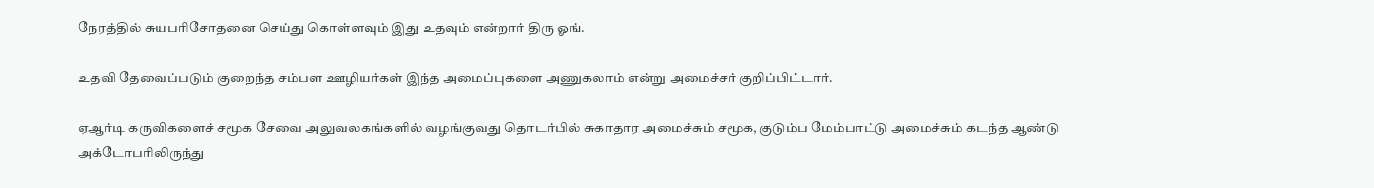நேரத்தில் சுயபரிசோதனை செய்து கொள்ளவும் இது உதவும் என்றார் திரு ஓங்.

உதவி தேவைப்படும் குறைந்த சம்பள ஊழியர்கள் இந்த அமைப்புகளை அணுகலாம் என்று அமைச்சர் குறிப்பிட்டார்.

ஏஆர்டி கருவிகளைச் சமூக சேவை அலுவலகங்களில் வழங்குவது தொடர்பில் சுகாதார அமைச்சும் சமூக, குடும்ப மேம்பாட்டு அமைச்சும் கடந்த ஆண்டு அக்டோபரிலிருந்து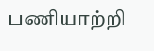பணியாற்றி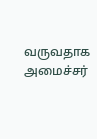வருவதாக அமைச்சர்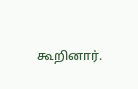கூறினார்.